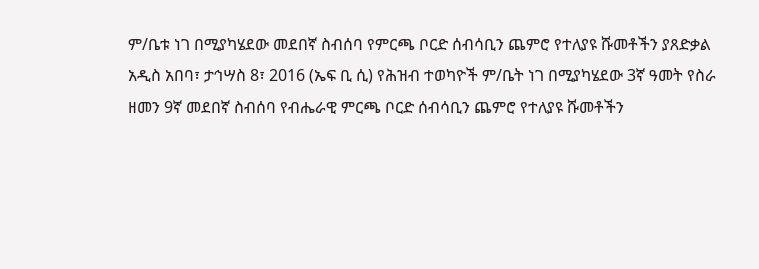ም/ቤቱ ነገ በሚያካሄደው መደበኛ ስብሰባ የምርጫ ቦርድ ሰብሳቢን ጨምሮ የተለያዩ ሹመቶችን ያጸድቃል
አዲስ አበባ፣ ታኅሣስ 8፣ 2016 (ኤፍ ቢ ሲ) የሕዝብ ተወካዮች ም/ቤት ነገ በሚያካሄደው 3ኛ ዓመት የስራ ዘመን 9ኛ መደበኛ ስብሰባ የብሔራዊ ምርጫ ቦርድ ሰብሳቢን ጨምሮ የተለያዩ ሹመቶችን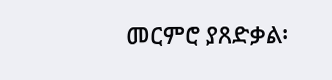መርምሮ ያጸድቃል፡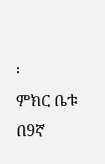፡
ምክር ቤቱ በ9ኛ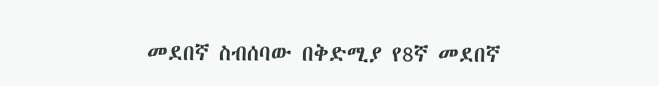መደበኛ ስብሰባው በቅድሚያ የ8ኛ መደበኛ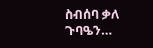ስብሰባ ቃለ ጉባዔን…